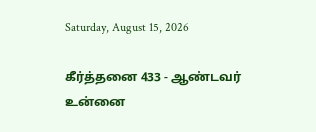Saturday, August 15, 2026

கீர்த்தனை 433 - ஆண்டவர் உன்னை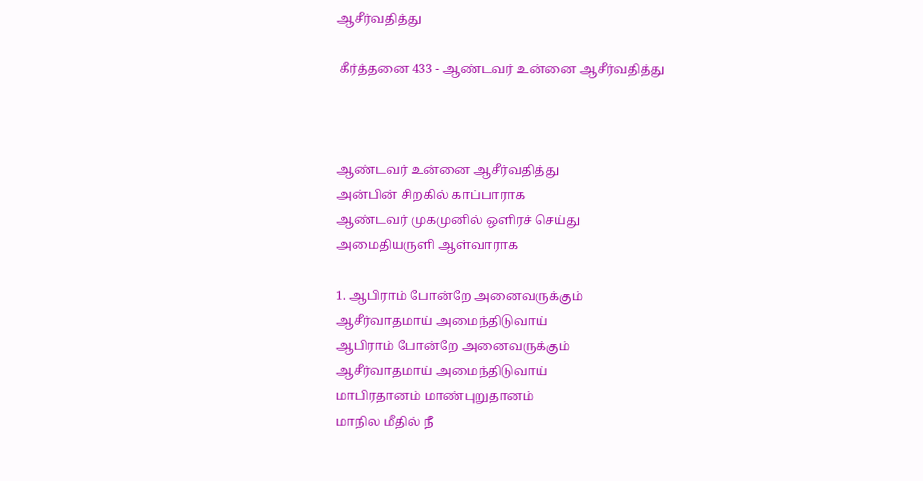ஆசீர்வதித்து

 கீர்த்தனை 433 - ஆண்டவர் உன்னை ஆசீர்வதித்து



ஆண்டவர் உன்னை ஆசீர்வதித்து
அன்பின் சிறகில் காப்பாராக
ஆண்டவர் முகமுனில் ஒளிரச் செய்து
அமைதியருளி ஆள்வாராக

1. ஆபிராம் போன்றே அனைவருக்கும்
ஆசீர்வாதமாய் அமைந்திடுவாய்
ஆபிராம் போன்றே அனைவருக்கும்
ஆசீர்வாதமாய் அமைந்திடுவாய்
மாபிரதானம் மாண்புறுதானம்
மாநில மீதில் நீ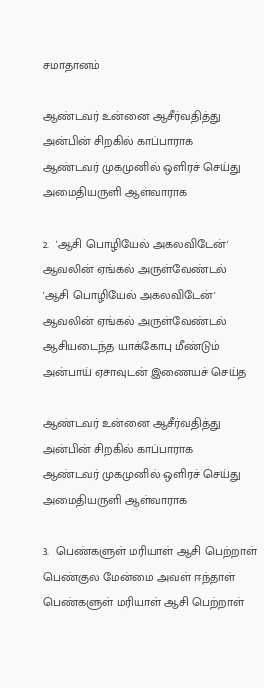சமாதானம்

ஆண்டவர் உன்னை ஆசீர்வதித்து
அன்பின் சிறகில் காப்பாராக
ஆண்டவர் முகமுனில் ஒளிரச் செய்து
அமைதியருளி ஆள்வாராக

2.  'ஆசி பொழியேல் அகலவிடேன்'
ஆவலின் ஏங்கல் அருள்வேண்டல்
'ஆசி பொழியேல் அகலவிடேன்'
ஆவலின் ஏங்கல் அருள்வேண்டல்
ஆசியடைந்த யாக்கோபு மீண்டும்
அன்பாய் ஏசாவுடன் இணையச் செய்த

ஆண்டவர் உன்னை ஆசீர்வதித்து
அன்பின் சிறகில் காப்பாராக
ஆண்டவர் முகமுனில் ஒளிரச் செய்து
அமைதியருளி ஆள்வாராக

3.  பெண்களுள் மரியாள் ஆசி பெற்றாள்
பெண்குல மேன்மை அவள் ஈந்தாள்
பெண்களுள் மரியாள் ஆசி பெற்றாள்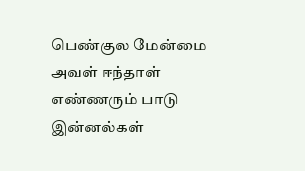பெண்குல மேன்மை அவள் ஈந்தாள்
எண்ணரும் பாடு இன்னல்கள்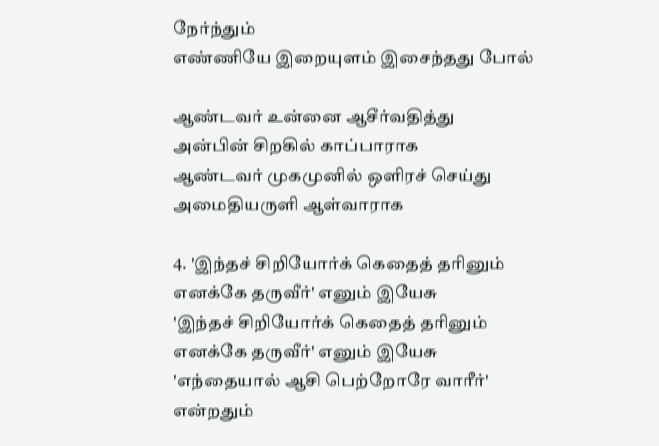நேர்ந்தும்
எண்ணியே இறையுளம் இசைந்தது போல்

ஆண்டவர் உன்னை ஆசீர்வதித்து
அன்பின் சிறகில் காப்பாராக
ஆண்டவர் முகமுனில் ஒளிரச் செய்து
அமைதியருளி ஆள்வாராக

4. 'இந்தச் சிறியோர்க் கெதைத் தரினும்
எனக்கே தருவீர்' எனும் இயேசு
'இந்தச் சிறியோர்க் கெதைத் தரினும்
எனக்கே தருவீர்' எனும் இயேசு
'எந்தையால் ஆசி பெற்றோரே வாரீர்'
என்றதும்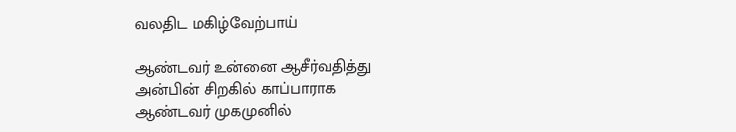வலதிட மகிழ்வேற்பாய்

ஆண்டவர் உன்னை ஆசீர்வதித்து
அன்பின் சிறகில் காப்பாராக
ஆண்டவர் முகமுனில்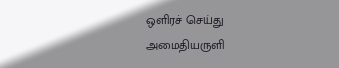ஒளிரச் செய்து
அமைதியருளி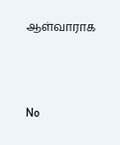ஆள்வாராக



No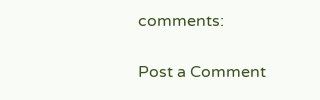comments:

Post a Comment